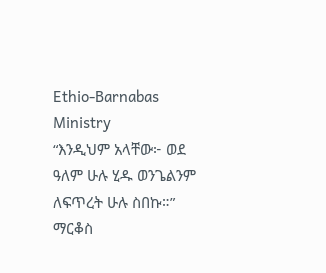Ethio-Barnabas Ministry
“እንዲህም አላቸው፦ ወደ ዓለም ሁሉ ሂዱ ወንጌልንም ለፍጥረት ሁሉ ስበኩ።” ማርቆስ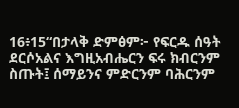16፥15“በታላቅ ድምፅም፦ የፍርዱ ሰዓት ደርሶአልና እግዚአብሔርን ፍሩ ክብርንም ስጡት፤ ሰማይንና ምድርንም ባሕርንም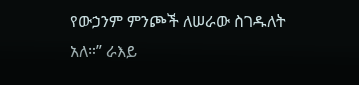የውኃንም ምንጮች ለሠራው ስገዱለት አለ።” ራእይ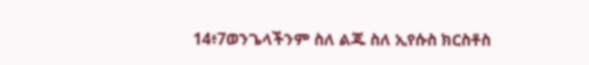14፥7ወንጌላችንም ስለ ልጁ ስለ ኢየሱስ ክርስቶስ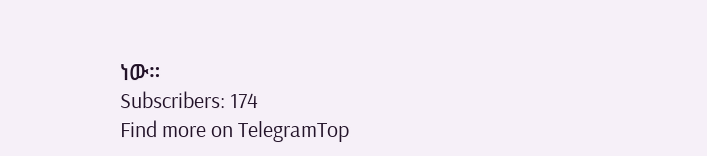ነው።
Subscribers: 174
Find more on TelegramTop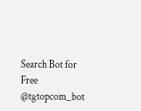Search Bot for Free @tgtopcom_bot